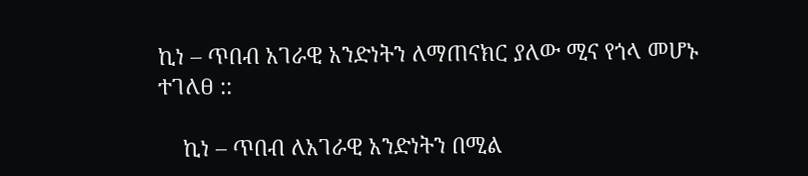ኪነ – ጥበብ አገራዊ አንድነትን ለማጠናክር ያለው ሚና የጎላ መሆኑ ተገለፀ ::

    ኪነ – ጥበብ ለአገራዊ አንድነትን በሚል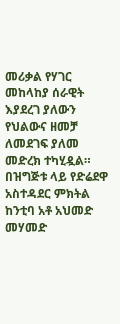መሪቃል የሃገር መከላከያ ሰራዊት እያደረገ ያለውን የህልውና ዘመቻ ለመደገፍ ያለመ መድረክ ተካሂዷል። በዝግጅቱ ላይ የድሬደዋ አስተዳደር ምክትል ከንቲባ አቶ አህመድ መሃመድ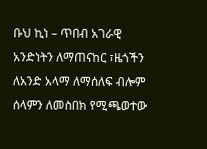ቡህ ኪነ – ጥበብ አገራዊ አንድነትን ለማጠናከር ፣ዜጎችን ለአንድ አላማ ለማሰለፍ ብሎም ሰላምን ለመስበክ የሚጫወተው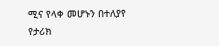ሚና የላቀ መሆኑን በተለያየ የታሪክ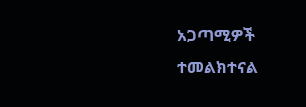አጋጣሚዎች ተመልክተናል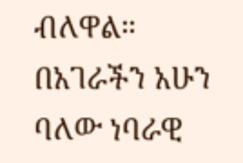ብለዋል። በአገራችን አሁን ባለው ነባራዊ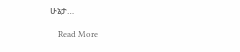ሁኔታ…

    Read More